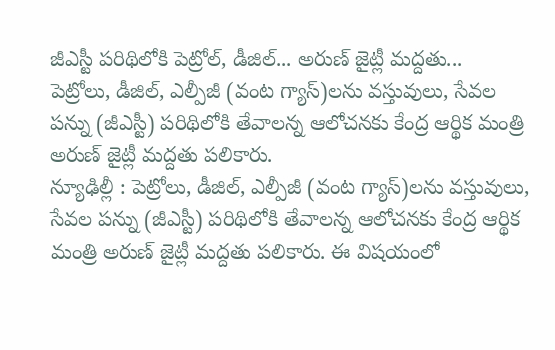జీఎస్టీ పరిథిలోకి పెట్రోల్, డీజిల్... అరుణ్ జైట్లీ మద్దతు...
పెట్రోలు, డీజిల్, ఎల్పీజీ (వంట గ్యాస్)లను వస్తువులు, సేవల పన్ను (జీఎస్టీ) పరిథిలోకి తేవాలన్న ఆలోచనకు కేంద్ర ఆర్థిక మంత్రి అరుణ్ జైట్లీ మద్దతు పలికారు.
న్యూఢిల్లీ : పెట్రోలు, డీజిల్, ఎల్పీజీ (వంట గ్యాస్)లను వస్తువులు, సేవల పన్ను (జీఎస్టీ) పరిథిలోకి తేవాలన్న ఆలోచనకు కేంద్ర ఆర్థిక మంత్రి అరుణ్ జైట్లీ మద్దతు పలికారు. ఈ విషయంలో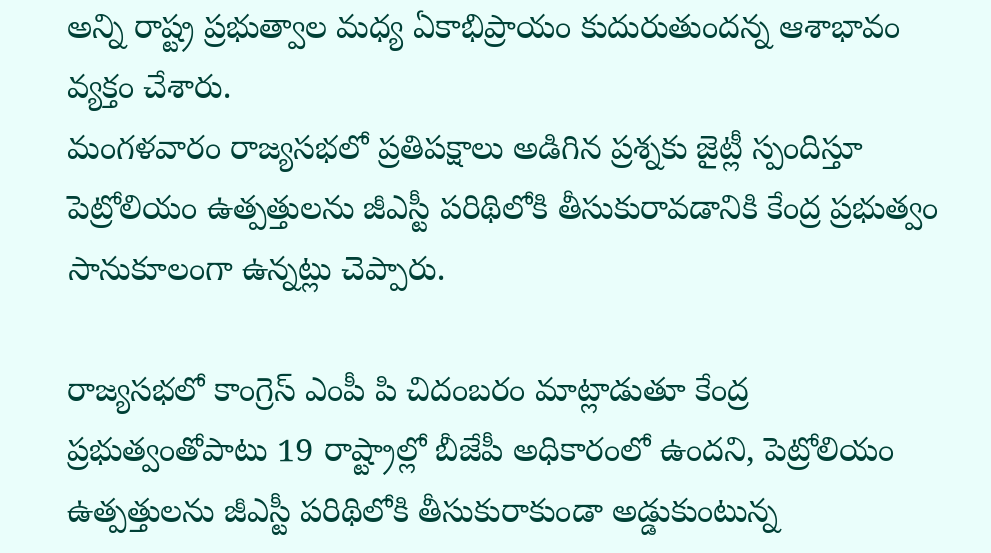అన్ని రాష్ట్ర ప్రభుత్వాల మధ్య ఏకాభిప్రాయం కుదురుతుందన్న ఆశాభావం వ్యక్తం చేశారు.
మంగళవారం రాజ్యసభలో ప్రతిపక్షాలు అడిగిన ప్రశ్నకు జైట్లీ స్పందిస్తూ పెట్రోలియం ఉత్పత్తులను జీఎస్టీ పరిథిలోకి తీసుకురావడానికి కేంద్ర ప్రభుత్వం సానుకూలంగా ఉన్నట్లు చెప్పారు.

రాజ్యసభలో కాంగ్రెస్ ఎంపీ పి చిదంబరం మాట్లాడుతూ కేంద్ర ప్రభుత్వంతోపాటు 19 రాష్ట్రాల్లో బీజేపీ అధికారంలో ఉందని, పెట్రోలియం ఉత్పత్తులను జీఎస్టీ పరిథిలోకి తీసుకురాకుండా అడ్డుకుంటున్న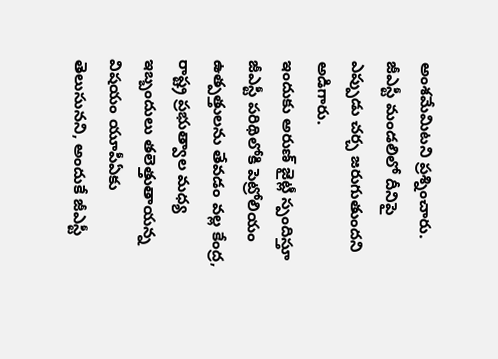అంశమేమిటని ప్రశ్నించారు. జీఎస్టీ మండలిలో దీనిపై ఎప్పుడు చర్చ జరుగుతుందని అడిగారు.
ఇందుకు అరుణ్ జైట్లీ స్పందిస్తూ జీఎస్టీ పరిథిలోకి పెట్రోలియం ఉత్పత్తులను తేవడం వల్ల కేంద్ర, రాష్ట్ర ప్రభుత్వాల మధ్య ఇబ్బందులు తలెత్తుతాయన్న విషయం యూపీఏకు తెలుసునని, అందుకే జీఎస్టీ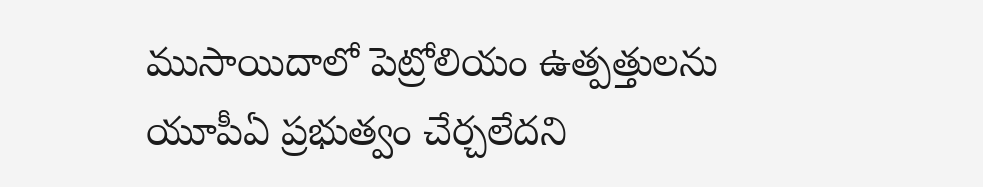ముసాయిదాలో పెట్రోలియం ఉత్పత్తులను యూపీఏ ప్రభుత్వం చేర్చలేదని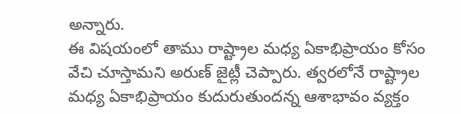అన్నారు.
ఈ విషయంలో తాము రాష్ట్రాల మధ్య ఏకాభిప్రాయం కోసం వేచి చూస్తామని అరుణ్ జైట్లీ చెప్పారు. త్వరలోనే రాష్ట్రాల మధ్య ఏకాభిప్రాయం కుదురుతుందన్న ఆశాభావం వ్యక్తం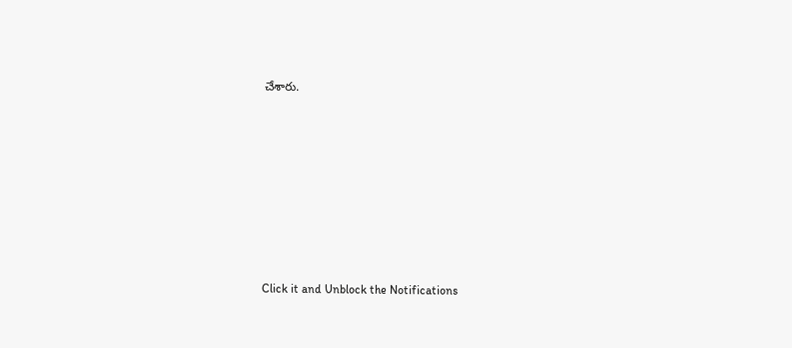చేశారు.












Click it and Unblock the Notifications